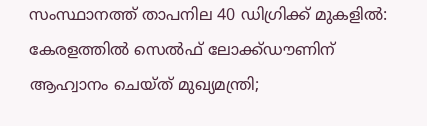സംസ്ഥാനത്ത് താപനില 40 ഡിഗ്രിക്ക് മുകളില്‍: കേരളത്തില്‍ സെല്‍ഫ് ലോക്ക്ഡൗണിന് ആഹ്വാനം ചെയ്ത് മുഖ്യമന്ത്രി;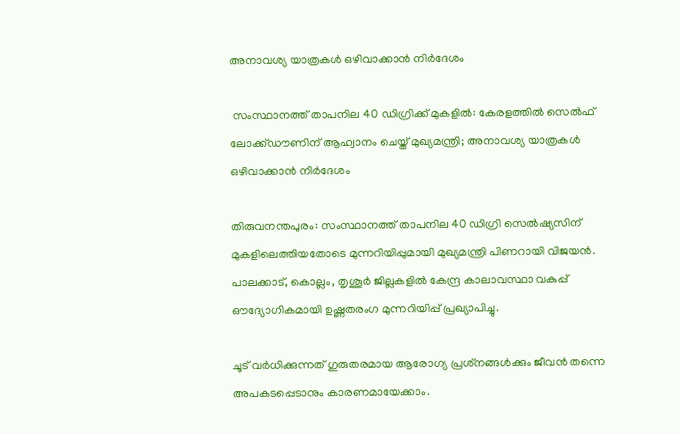അനാവശ്യ യാത്രകള്‍ ഒഴിവാക്കാന്‍ നിര്‍ദേശം

 സംസ്ഥാനത്ത് താപനില 40 ഡിഗ്രിക്ക് മുകളില്‍: കേരളത്തില്‍ സെല്‍ഫ് ലോക്ക്ഡൗണിന് ആഹ്വാനം ചെയ്ത് മുഖ്യമന്ത്രി; അനാവശ്യ യാത്രകള്‍ ഒഴിവാക്കാന്‍ നിര്‍ദേശം

തിരുവനന്തപുരം: സംസ്ഥാനത്ത് താപനില 40 ഡിഗ്രി സെല്‍ഷ്യസിന് മുകളിലെത്തിയതോടെ മുന്നറിയിപ്പുമായി മുഖ്യമന്ത്രി പിണറായി വിജയന്‍. പാലക്കാട്, കൊല്ലം, തൃശൂര്‍ ജില്ലകളില്‍ കേന്ദ്ര കാലാവസ്ഥാ വകുപ്പ് ഔദ്യോഗികമായി ഉഷ്ണതരംഗ മുന്നറിയിപ്പ് പ്രഖ്യാപിച്ചു.

ചൂട് വര്‍ധിക്കുന്നത് ഗുരുതരമായ ആരോഗ്യ പ്രശ്‌നങ്ങള്‍ക്കും ജീവന്‍ തന്നെ അപകടപ്പെടാനും കാരണമായേക്കാം.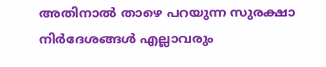അതിനാല്‍ താഴെ പറയുന്ന സുരക്ഷാ നിര്‍ദേശങ്ങള്‍ എല്ലാവരും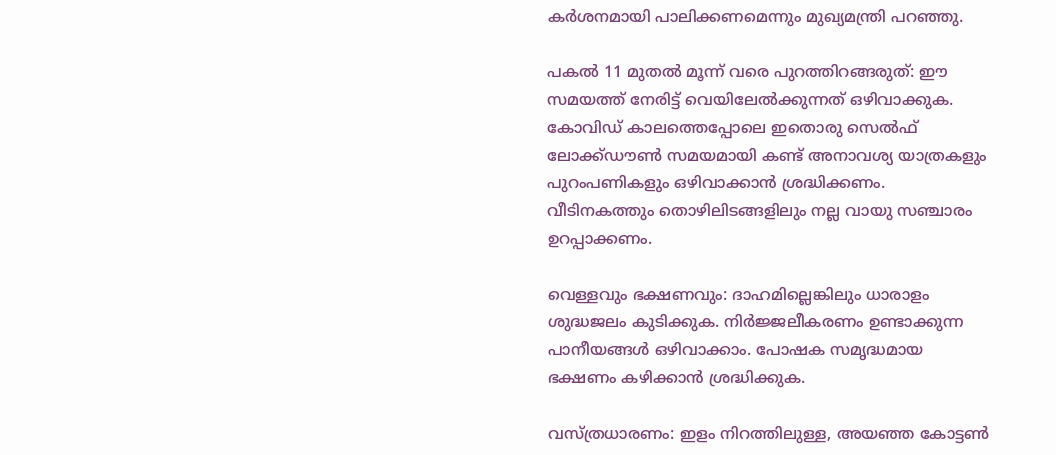കര്‍ശനമായി പാലിക്കണമെന്നും മുഖ്യമന്ത്രി പറഞ്ഞു.

പകല്‍ 11 മുതല്‍ മൂന്ന് വരെ പുറത്തിറങ്ങരുത്: ഈ സമയത്ത് നേരിട്ട് വെയിലേല്‍ക്കുന്നത് ഒഴിവാക്കുക. കോവിഡ് കാലത്തെപ്പോലെ ഇതൊരു സെല്‍ഫ് ലോക്ക്ഡൗണ്‍ സമയമായി കണ്ട് അനാവശ്യ യാത്രകളും പുറംപണികളും ഒഴിവാക്കാന്‍ ശ്രദ്ധിക്കണം. വീടിനകത്തും തൊഴിലിടങ്ങളിലും നല്ല വായു സഞ്ചാരം ഉറപ്പാക്കണം.

വെള്ളവും ഭക്ഷണവും: ദാഹമില്ലെങ്കിലും ധാരാളം ശുദ്ധജലം കുടിക്കുക. നിര്‍ജ്ജലീകരണം ഉണ്ടാക്കുന്ന പാനീയങ്ങള്‍ ഒഴിവാക്കാം. പോഷക സമൃദ്ധമായ ഭക്ഷണം കഴിക്കാന്‍ ശ്രദ്ധിക്കുക.

വസ്ത്രധാരണം: ഇളം നിറത്തിലുള്ള, അയഞ്ഞ കോട്ടണ്‍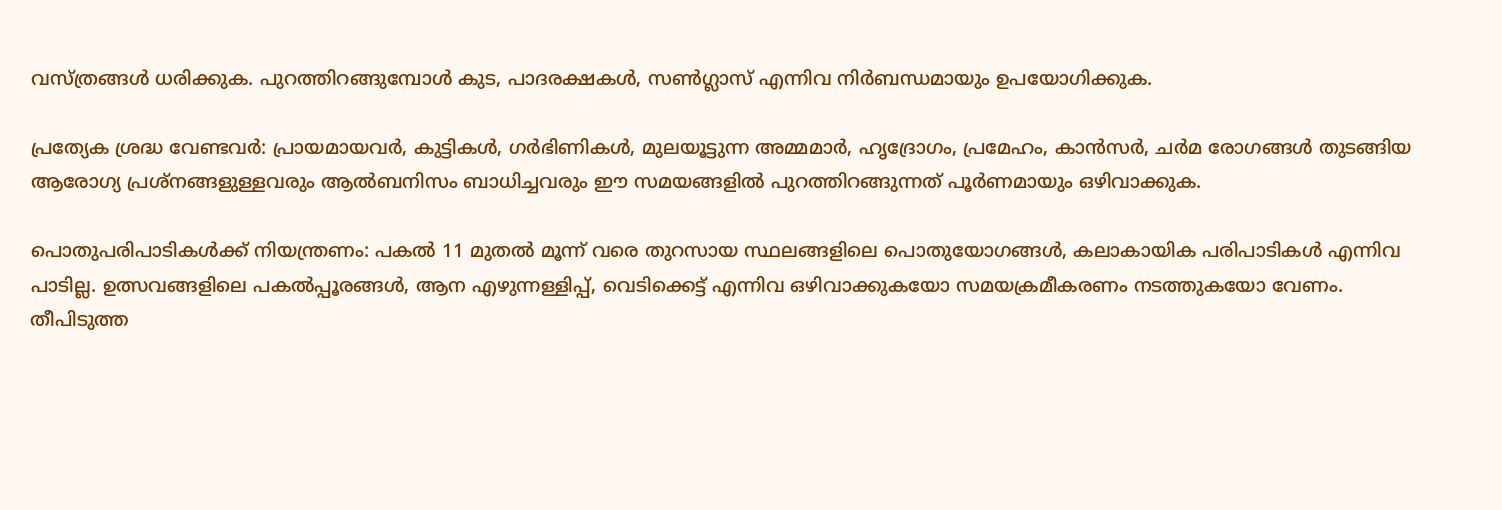വസ്ത്രങ്ങള്‍ ധരിക്കുക. പുറത്തിറങ്ങുമ്പോള്‍ കുട, പാദരക്ഷകള്‍, സണ്‍ഗ്ലാസ് എന്നിവ നിര്‍ബന്ധമായും ഉപയോഗിക്കുക.

പ്രത്യേക ശ്രദ്ധ വേണ്ടവര്‍: പ്രായമായവര്‍, കുട്ടികള്‍, ഗര്‍ഭിണികള്‍, മുലയൂട്ടുന്ന അമ്മമാര്‍, ഹൃദ്രോഗം, പ്രമേഹം, കാന്‍സര്‍, ചര്‍മ രോഗങ്ങള്‍ തുടങ്ങിയ ആരോഗ്യ പ്രശ്‌നങ്ങളുള്ളവരും ആല്‍ബനിസം ബാധിച്ചവരും ഈ സമയങ്ങളില്‍ പുറത്തിറങ്ങുന്നത് പൂര്‍ണമായും ഒഴിവാക്കുക.

പൊതുപരിപാടികള്‍ക്ക് നിയന്ത്രണം: പകല്‍ 11 മുതല്‍ മൂന്ന് വരെ തുറസായ സ്ഥലങ്ങളിലെ പൊതുയോഗങ്ങള്‍, കലാകായിക പരിപാടികള്‍ എന്നിവ പാടില്ല. ഉത്സവങ്ങളിലെ പകല്‍പ്പൂരങ്ങള്‍, ആന എഴുന്നള്ളിപ്പ്, വെടിക്കെട്ട് എന്നിവ ഒഴിവാക്കുകയോ സമയക്രമീകരണം നടത്തുകയോ വേണം. തീപിടുത്ത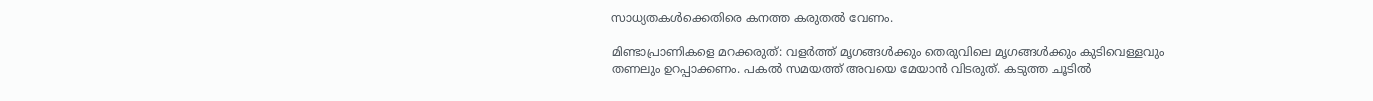സാധ്യതകള്‍ക്കെതിരെ കനത്ത കരുതല്‍ വേണം.

മിണ്ടാപ്രാണികളെ മറക്കരുത്: വളര്‍ത്ത് മൃഗങ്ങള്‍ക്കും തെരുവിലെ മൃഗങ്ങള്‍ക്കും കുടിവെള്ളവും തണലും ഉറപ്പാക്കണം. പകല്‍ സമയത്ത് അവയെ മേയാന്‍ വിടരുത്. കടുത്ത ചൂടില്‍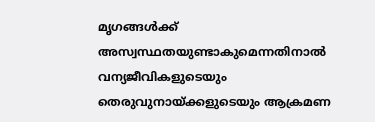മൃഗങ്ങള്‍ക്ക് അസ്വസ്ഥതയുണ്ടാകുമെന്നതിനാല്‍ വന്യജീവികളുടെയും തെരുവുനായ്ക്കളുടെയും ആക്രമണ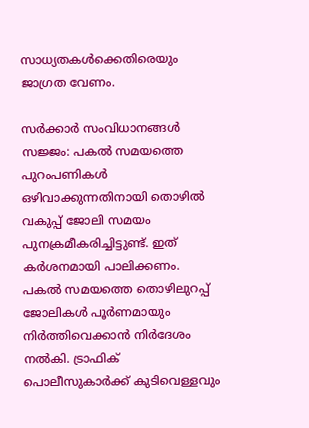സാധ്യതകള്‍ക്കെതിരെയും ജാഗ്രത വേണം.

സര്‍ക്കാര്‍ സംവിധാനങ്ങള്‍ സജ്ജം: പകല്‍ സമയത്തെ പുറംപണികള്‍ ഒഴിവാക്കുന്നതിനായി തൊഴില്‍ വകുപ്പ് ജോലി സമയം പുനക്രമീകരിച്ചിട്ടുണ്ട്. ഇത് കര്‍ശനമായി പാലിക്കണം. പകല്‍ സമയത്തെ തൊഴിലുറപ്പ് ജോലികള്‍ പൂര്‍ണമായും നിര്‍ത്തിവെക്കാന്‍ നിര്‍ദേശം നല്‍കി. ട്രാഫിക് പൊലീസുകാര്‍ക്ക് കുടിവെള്ളവും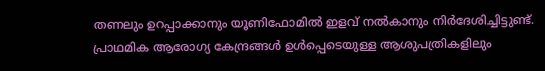തണലും ഉറപ്പാക്കാനും യൂണിഫോമില്‍ ഇളവ് നല്‍കാനും നിര്‍ദേശിച്ചിട്ടുണ്ട്. പ്രാഥമിക ആരോഗ്യ കേന്ദ്രങ്ങള്‍ ഉള്‍പ്പെടെയുള്ള ആശുപത്രികളിലും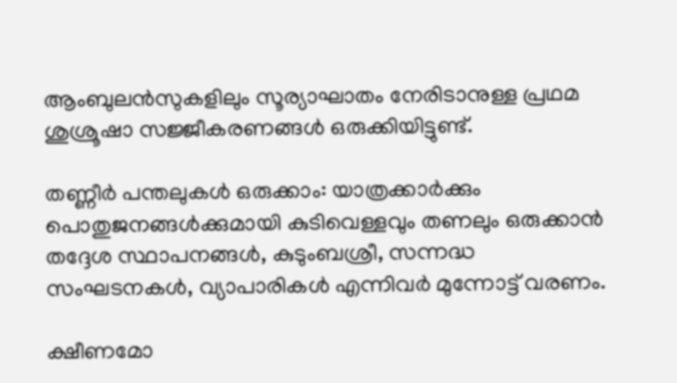ആംബുലന്‍സുകളിലും സൂര്യാഘാതം നേരിടാനുള്ള പ്രഥമ ശുശ്രൂഷാ സജ്ജീകരണങ്ങള്‍ ഒരുക്കിയിട്ടുണ്ട്.

തണ്ണീര്‍ പന്തലുകള്‍ ഒരുക്കാം: യാത്രക്കാര്‍ക്കും പൊതുജനങ്ങള്‍ക്കുമായി കുടിവെള്ളവും തണലും ഒരുക്കാന്‍ തദ്ദേശ സ്ഥാപനങ്ങള്‍, കുടുംബശ്രീ, സന്നദ്ധ സംഘടനകള്‍, വ്യാപാരികള്‍ എന്നിവര്‍ മുന്നോട്ട് വരണം.

ക്ഷീണമോ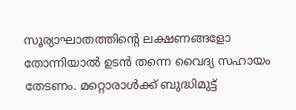സൂര്യാഘാതത്തിന്റെ ലക്ഷണങ്ങളോ തോന്നിയാല്‍ ഉടന്‍ തന്നെ വൈദ്യ സഹായം തേടണം. മറ്റൊരാള്‍ക്ക് ബുദ്ധിമുട്ട്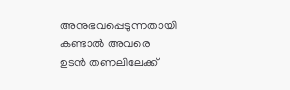അനുഭവപ്പെടുന്നതായി കണ്ടാല്‍ അവരെ ഉടന്‍ തണലിലേക്ക്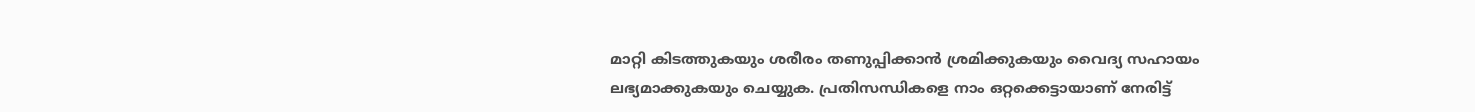മാറ്റി കിടത്തുകയും ശരീരം തണുപ്പിക്കാന്‍ ശ്രമിക്കുകയും വൈദ്യ സഹായം ലഭ്യമാക്കുകയും ചെയ്യുക. പ്രതിസന്ധികളെ നാം ഒറ്റക്കെട്ടായാണ് നേരിട്ട്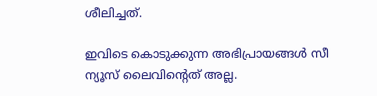ശീലിച്ചത്.

ഇവിടെ കൊടുക്കുന്ന അഭിപ്രായങ്ങള്‍ സീ ന്യൂസ് ലൈവിന്റെത് അല്ല.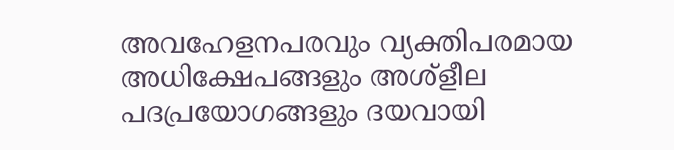അവഹേളനപരവും വ്യക്തിപരമായ അധിക്ഷേപങ്ങളും അശ്‌ളീല പദപ്രയോഗങ്ങളും ദയവായി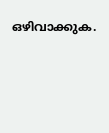ഒഴിവാക്കുക.